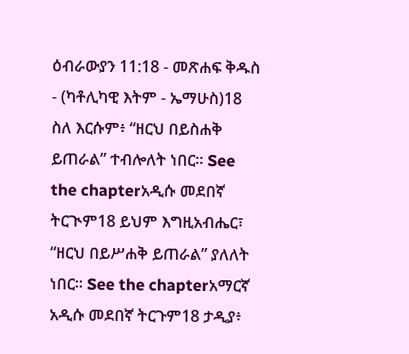ዕብራውያን 11:18 - መጽሐፍ ቅዱስ - (ካቶሊካዊ እትም - ኤማሁስ)18 ስለ እርሱም፥ “ዘርህ በይስሐቅ ይጠራል” ተብሎለት ነበር። See the chapterአዲሱ መደበኛ ትርጒም18 ይህም እግዚአብሔር፣ “ዘርህ በይሥሐቅ ይጠራል” ያለለት ነበር። See the chapterአማርኛ አዲሱ መደበኛ ትርጉም18 ታዲያ፥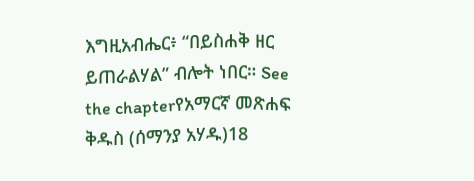እግዚአብሔር፥ “በይስሐቅ ዘር ይጠራልሃል” ብሎት ነበር። See the chapterየአማርኛ መጽሐፍ ቅዱስ (ሰማንያ አሃዱ)18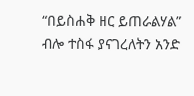“በይስሐቅ ዘር ይጠራልሃል” ብሎ ተስፋ ያናገረለትን አንድ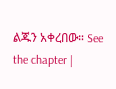ልጁን አቀረበው። See the chapter |